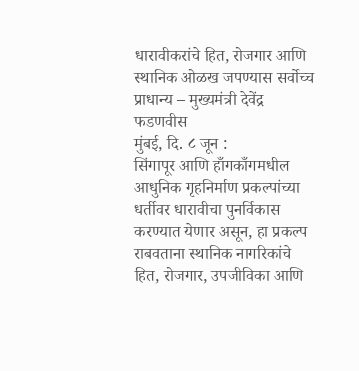धारावीकरांचे हित, रोजगार आणि स्थानिक ओळख जपण्यास सर्वोच्च प्राधान्य – मुख्यमंत्री देवेंद्र फडणवीस
मुंबई, दि. ८ जून :
सिंगापूर आणि हाँगकाँगमधील आधुनिक गृहनिर्माण प्रकल्पांच्या धर्तीवर धारावीचा पुनर्विकास करण्यात येणार असून, हा प्रकल्प राबवताना स्थानिक नागरिकांचे हित, रोजगार, उपजीविका आणि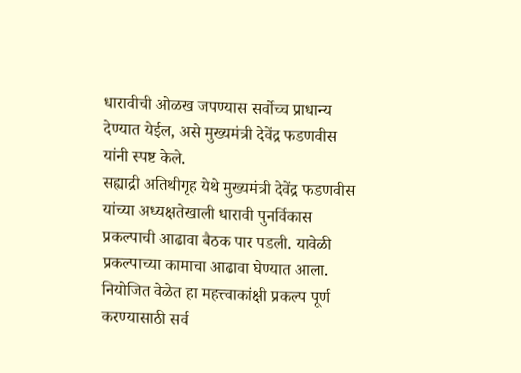धारावीची ओळख जपण्यास सर्वोच्च प्राधान्य देण्यात येईल, असे मुख्यमंत्री देवेंद्र फडणवीस यांनी स्पष्ट केले.
सह्याद्री अतिथीगृह येथे मुख्यमंत्री देवेंद्र फडणवीस यांच्या अध्यक्षतेखाली धारावी पुनर्विकास प्रकल्पाची आढावा बैठक पार पडली. यावेळी प्रकल्पाच्या कामाचा आढावा घेण्यात आला. नियोजित वेळेत हा महत्त्वाकांक्षी प्रकल्प पूर्ण करण्यासाठी सर्व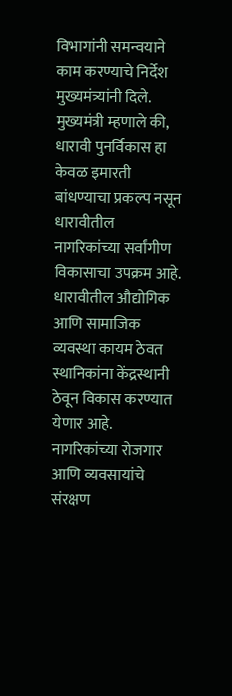विभागांनी समन्वयाने काम करण्याचे निर्देश मुख्यमंत्र्यांनी दिले.
मुख्यमंत्री म्हणाले की, धारावी पुनर्विकास हा केवळ इमारती बांधण्याचा प्रकल्प नसून धारावीतील नागरिकांच्या सर्वांगीण विकासाचा उपक्रम आहे. धारावीतील औद्योगिक आणि सामाजिक व्यवस्था कायम ठेवत स्थानिकांना केंद्रस्थानी ठेवून विकास करण्यात येणार आहे. नागरिकांच्या रोजगार आणि व्यवसायांचे संरक्षण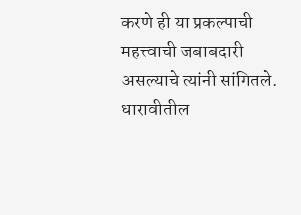करणे ही या प्रकल्पाची महत्त्वाची जबाबदारी असल्याचे त्यांनी सांगितले.
धारावीतील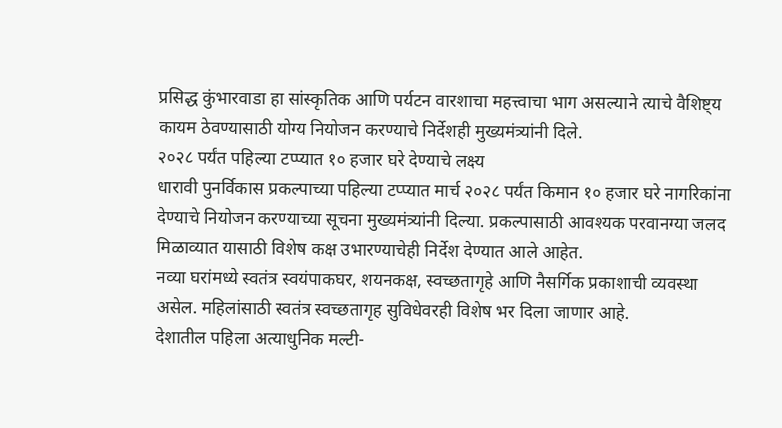प्रसिद्ध कुंभारवाडा हा सांस्कृतिक आणि पर्यटन वारशाचा महत्त्वाचा भाग असल्याने त्याचे वैशिष्ट्य कायम ठेवण्यासाठी योग्य नियोजन करण्याचे निर्देशही मुख्यमंत्र्यांनी दिले.
२०२८ पर्यंत पहिल्या टप्प्यात १० हजार घरे देण्याचे लक्ष्य
धारावी पुनर्विकास प्रकल्पाच्या पहिल्या टप्प्यात मार्च २०२८ पर्यंत किमान १० हजार घरे नागरिकांना देण्याचे नियोजन करण्याच्या सूचना मुख्यमंत्र्यांनी दिल्या. प्रकल्पासाठी आवश्यक परवानग्या जलद मिळाव्यात यासाठी विशेष कक्ष उभारण्याचेही निर्देश देण्यात आले आहेत.
नव्या घरांमध्ये स्वतंत्र स्वयंपाकघर, शयनकक्ष, स्वच्छतागृहे आणि नैसर्गिक प्रकाशाची व्यवस्था असेल. महिलांसाठी स्वतंत्र स्वच्छतागृह सुविधेवरही विशेष भर दिला जाणार आहे.
देशातील पहिला अत्याधुनिक मल्टी-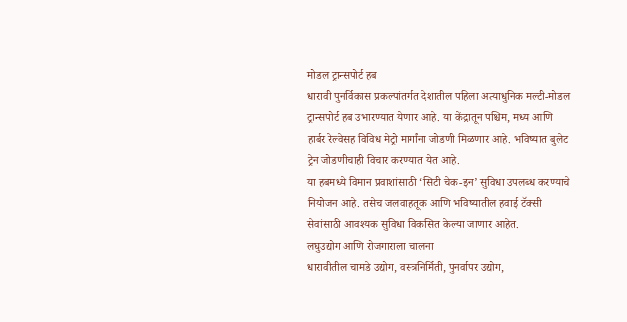मोडल ट्रान्सपोर्ट हब
धारावी पुनर्विकास प्रकल्पांतर्गत देशातील पहिला अत्याधुनिक मल्टी-मोडल ट्रान्सपोर्ट हब उभारण्यात येणार आहे. या केंद्रातून पश्चिम, मध्य आणि हार्बर रेल्वेसह विविध मेट्रो मार्गांना जोडणी मिळणार आहे. भविष्यात बुलेट ट्रेन जोडणीचाही विचार करण्यात येत आहे.
या हबमध्ये विमान प्रवाशांसाठी ‘सिटी चेक-इन’ सुविधा उपलब्ध करण्याचे नियोजन आहे. तसेच जलवाहतूक आणि भविष्यातील हवाई टॅक्सी सेवांसाठी आवश्यक सुविधा विकसित केल्या जाणार आहेत.
लघुउद्योग आणि रोजगाराला चालना
धारावीतील चामडे उद्योग, वस्त्रनिर्मिती, पुनर्वापर उद्योग,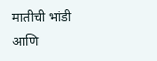मातीची भांडी आणि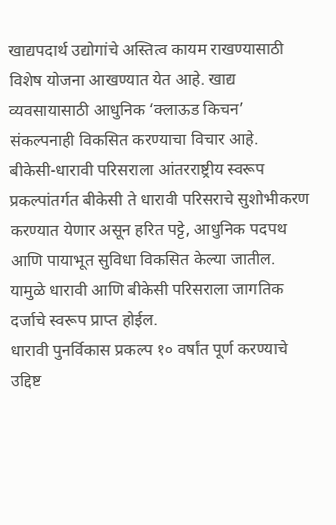खाद्यपदार्थ उद्योगांचे अस्तित्व कायम राखण्यासाठी विशेष योजना आखण्यात येत आहे. खाद्य व्यवसायासाठी आधुनिक ‘क्लाऊड किचन’ संकल्पनाही विकसित करण्याचा विचार आहे.
बीकेसी-धारावी परिसराला आंतरराष्ट्रीय स्वरूप
प्रकल्पांतर्गत बीकेसी ते धारावी परिसराचे सुशोभीकरण करण्यात येणार असून हरित पट्टे, आधुनिक पदपथ आणि पायाभूत सुविधा विकसित केल्या जातील. यामुळे धारावी आणि बीकेसी परिसराला जागतिक दर्जाचे स्वरूप प्राप्त होईल.
धारावी पुनर्विकास प्रकल्प १० वर्षांत पूर्ण करण्याचे उद्दिष्ट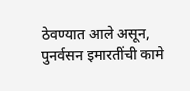ठेवण्यात आले असून, पुनर्वसन इमारतींची कामे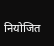नियोजित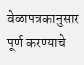वेळापत्रकानुसार पूर्ण करण्याचे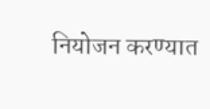नियोजन करण्यात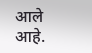आले आहे.